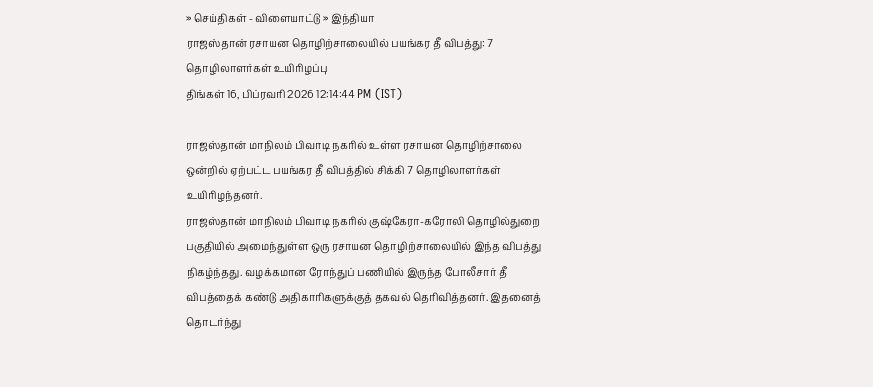» செய்திகள் - விளையாட்டு » இந்தியா
ராஜஸ்தான் ரசாயன தொழிற்சாலையில் பயங்கர தீ விபத்து: 7 தொழிலாளர்கள் உயிரிழப்பு
திங்கள் 16, பிப்ரவரி 2026 12:14:44 PM (IST)

ராஜஸ்தான் மாநிலம் பிவாடி நகரில் உள்ள ரசாயன தொழிற்சாலை ஒன்றில் ஏற்பட்ட பயங்கர தீ விபத்தில் சிக்கி 7 தொழிலாளர்கள் உயிரிழந்தனர்.
ராஜஸ்தான் மாநிலம் பிவாடி நகரில் குஷ்கேரா-கரோலி தொழில்துறை பகுதியில் அமைந்துள்ள ஒரு ரசாயன தொழிற்சாலையில் இந்த விபத்து நிகழ்ந்தது. வழக்கமான ரோந்துப் பணியில் இருந்த போலீசார் தீ விபத்தைக் கண்டு அதிகாரிகளுக்குத் தகவல் தெரிவித்தனர். இதனைத் தொடர்ந்து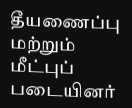தீயணைப்பு மற்றும் மீட்புப் படையினர்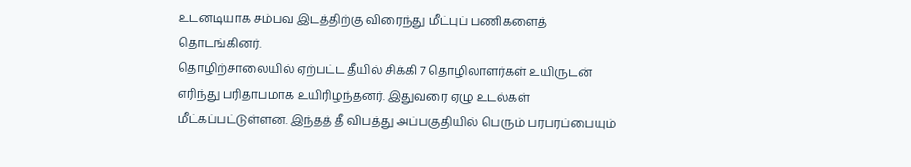உடனடியாக சம்பவ இடத்திற்கு விரைந்து மீட்புப் பணிகளைத் தொடங்கினர்.
தொழிற்சாலையில் ஏற்பட்ட தீயில் சிக்கி 7 தொழிலாளர்கள் உயிருடன் எரிந்து பரிதாபமாக உயிரிழந்தனர். இதுவரை ஏழு உடல்கள் மீட்கப்பட்டுள்ளன. இந்தத் தீ விபத்து அப்பகுதியில் பெரும் பரபரப்பையும்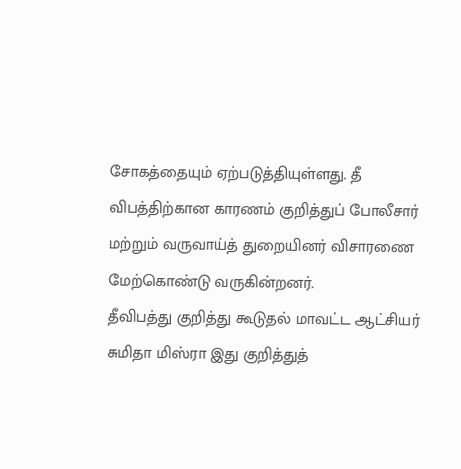சோகத்தையும் ஏற்படுத்தியுள்ளது. தீ விபத்திற்கான காரணம் குறித்துப் போலீசார் மற்றும் வருவாய்த் துறையினர் விசாரணை மேற்கொண்டு வருகின்றனர்.
தீவிபத்து குறித்து கூடுதல் மாவட்ட ஆட்சியர் சுமிதா மிஸ்ரா இது குறித்துத்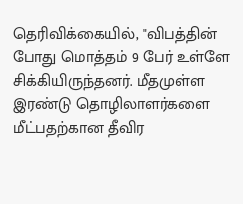தெரிவிக்கையில், "விபத்தின் போது மொத்தம் 9 பேர் உள்ளே சிக்கியிருந்தனர். மீதமுள்ள இரண்டு தொழிலாளர்களை மீட்பதற்கான தீவிர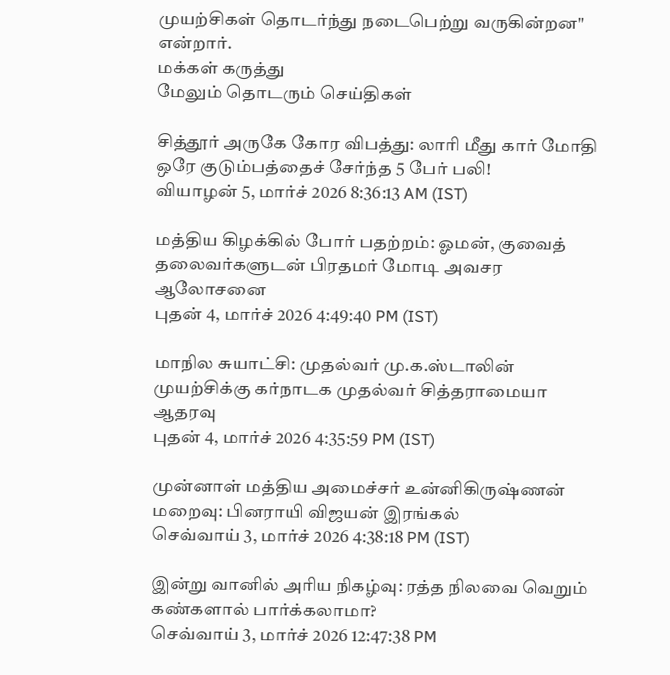முயற்சிகள் தொடர்ந்து நடைபெற்று வருகின்றன" என்றார்.
மக்கள் கருத்து
மேலும் தொடரும் செய்திகள்

சித்தூர் அருகே கோர விபத்து: லாரி மீது கார் மோதி ஒரே குடும்பத்தைச் சேர்ந்த 5 பேர் பலி!
வியாழன் 5, மார்ச் 2026 8:36:13 AM (IST)

மத்திய கிழக்கில் போர் பதற்றம்: ஓமன், குவைத் தலைவர்களுடன் பிரதமர் மோடி அவசர ஆலோசனை
புதன் 4, மார்ச் 2026 4:49:40 PM (IST)

மாநில சுயாட்சி: முதல்வர் மு.க.ஸ்டாலின் முயற்சிக்கு கர்நாடக முதல்வர் சித்தராமையா ஆதரவு
புதன் 4, மார்ச் 2026 4:35:59 PM (IST)

முன்னாள் மத்திய அமைச்சர் உன்னிகிருஷ்ணன் மறைவு: பினராயி விஜயன் இரங்கல்
செவ்வாய் 3, மார்ச் 2026 4:38:18 PM (IST)

இன்று வானில் அரிய நிகழ்வு: ரத்த நிலவை வெறும் கண்களால் பார்க்கலாமா?
செவ்வாய் 3, மார்ச் 2026 12:47:38 PM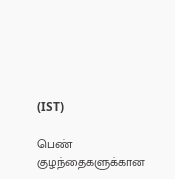(IST)

பெண் குழந்தைகளுக்கான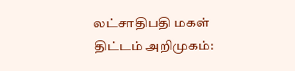லட்சாதிபதி மகள் திட்டம் அறிமுகம்: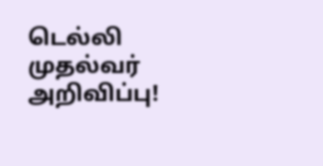டெல்லி முதல்வர் அறிவிப்பு!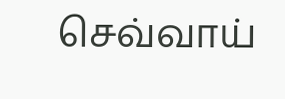செவ்வாய்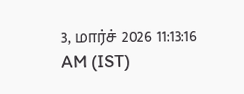3, மார்ச் 2026 11:13:16 AM (IST)